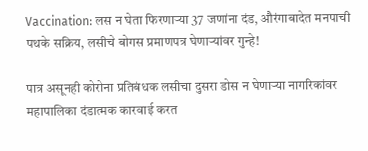Vaccination: लस न घेता फिरणाऱ्या 37 जणांना दंड, औरंगाबादेत मनपाची पथके सक्रिय, लसीचे बोगस प्रमाणपत्र घेणाऱ्यांवर गुन्हे!

पात्र असूनही कोरोना प्रतिबंधक लसीचा दुसरा डोस न घेणाऱ्या नागरिकांवर महापालिका दंडात्मक कारवाई करत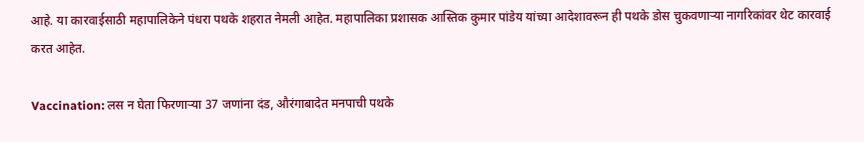आहे. या कारवाईसाठी महापालिकेने पंधरा पथके शहरात नेमली आहेत. महापालिका प्रशासक आस्तिक कुमार पांडेय यांच्या आदेशावरून ही पथके डोस चुकवणाऱ्या नागरिकांवर थेट कारवाई करत आहेत.

Vaccination: लस न घेता फिरणाऱ्या 37 जणांना दंड, औरंगाबादेत मनपाची पथके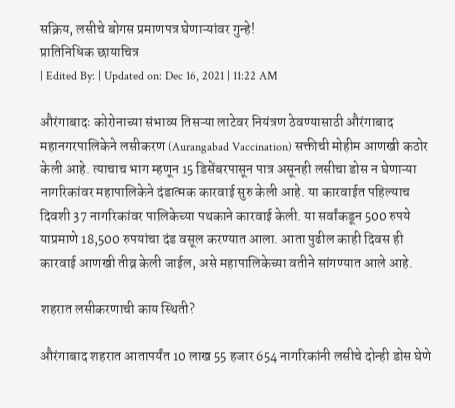सक्रिय, लसीचे बोगस प्रमाणपत्र घेणाऱ्यांवर गुन्हे!
प्रातिनिधिक छायाचित्र
| Edited By: | Updated on: Dec 16, 2021 | 11:22 AM

औरंगाबादः कोरोनाच्या संभाव्य तिसऱ्या लाटेवर नियंत्रण ठेवण्यासाठी औरंगाबाद महानगरपालिकेने लसीकरण (Aurangabad Vaccination) सक्तीची मोहीम आणखी कठोर केली आहे. त्याचाच भाग म्हणून 15 डिसेंबरपासून पात्र असूनही लसीचा डोस न घेणाऱ्या नागरिकांवर महापालिकेने दंडात्मक कारवाई सुरु केली आहे. या कारवाईत पहिल्याच दिवशी 37 नागरिकांवर पालिकेच्या पथकाने कारवाई केली. या सर्वांकडून 500 रुपये याप्रमाणे 18,500 रुपयांचा दंड वसूल करण्यात आला. आता पुढील काही दिवस ही कारवाई आणखी तीव्र केली जाईल, असे महापालिकेच्या वतीने सांगण्यात आले आहे.

शहरात लसीकरणाची काय स्थिती?

औरंगाबाद शहरात आतापर्यंत 10 लाख 55 हजार 654 नागरिकांनी लसीचे दोन्ही डोस घेणे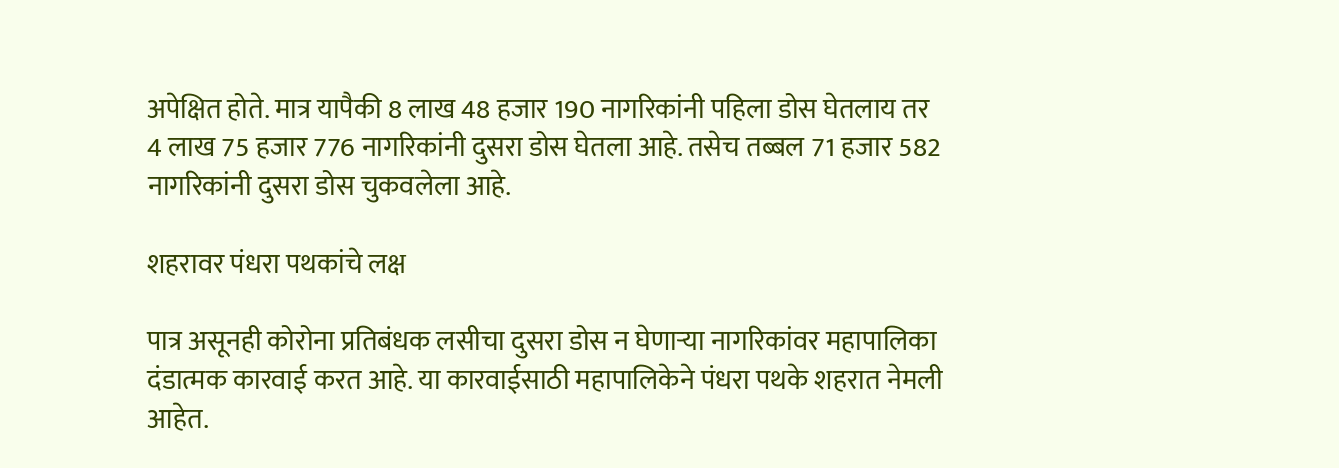अपेक्षित होते. मात्र यापैकी 8 लाख 48 हजार 190 नागरिकांनी पहिला डोस घेतलाय तर 4 लाख 75 हजार 776 नागरिकांनी दुसरा डोस घेतला आहे. तसेच तब्बल 71 हजार 582 नागरिकांनी दुसरा डोस चुकवलेला आहे.

शहरावर पंधरा पथकांचे लक्ष

पात्र असूनही कोरोना प्रतिबंधक लसीचा दुसरा डोस न घेणाऱ्या नागरिकांवर महापालिका दंडात्मक कारवाई करत आहे. या कारवाईसाठी महापालिकेने पंधरा पथके शहरात नेमली आहेत.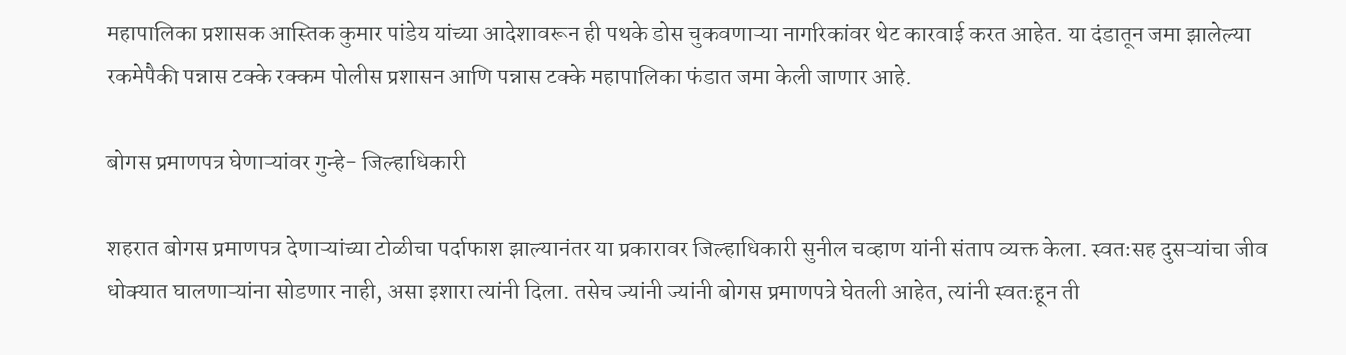महापालिका प्रशासक आस्तिक कुमार पांडेय यांच्या आदेशावरून ही पथके डोस चुकवणाऱ्या नागरिकांवर थेट कारवाई करत आहेत. या दंडातून जमा झालेल्या रकमेपैकी पन्नास टक्के रक्कम पोलीस प्रशासन आणि पन्नास टक्के महापालिका फंडात जमा केली जाणार आहे.

बोगस प्रमाणपत्र घेणाऱ्यांवर गुन्हे- जिल्हाधिकारी

शहरात बोगस प्रमाणपत्र देणाऱ्यांच्या टोळीचा पर्दाफाश झाल्यानंतर या प्रकारावर जिल्हाधिकारी सुनील चव्हाण यांनी संताप व्यक्त केला. स्वतःसह दुसऱ्यांचा जीव धोक्यात घालणाऱ्यांना सोडणार नाही, असा इशारा त्यांनी दिला. तसेच ज्यांनी ज्यांनी बोगस प्रमाणपत्रे घेतली आहेत, त्यांनी स्वतःहून ती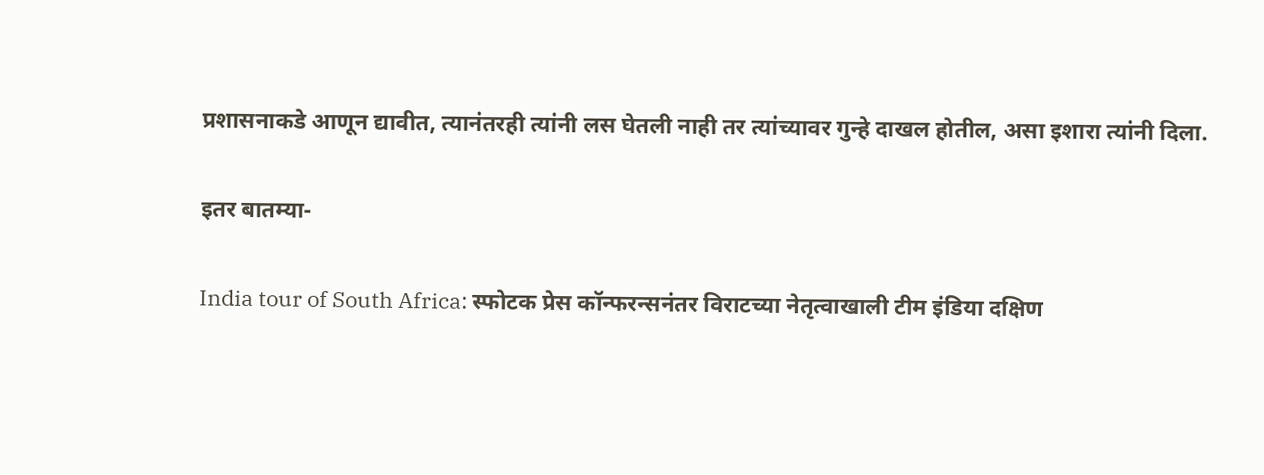प्रशासनाकडे आणून द्यावीत, त्यानंतरही त्यांनी लस घेतली नाही तर त्यांच्यावर गुन्हे दाखल होतील, असा इशारा त्यांनी दिला.

इतर बातम्या-

India tour of South Africa: स्फोटक प्रेस कॉन्फरन्सनंतर विराटच्या नेतृत्वाखाली टीम इंडिया दक्षिण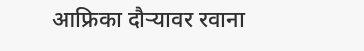आफ्रिका दौऱ्यावर रवाना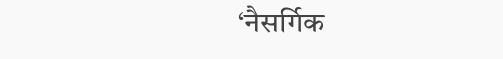‘नैसर्गिक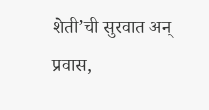शेती’ची सुरवात अन् प्रवास,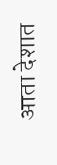आता देशात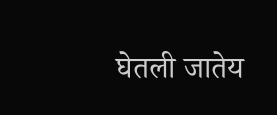घेतली जातेय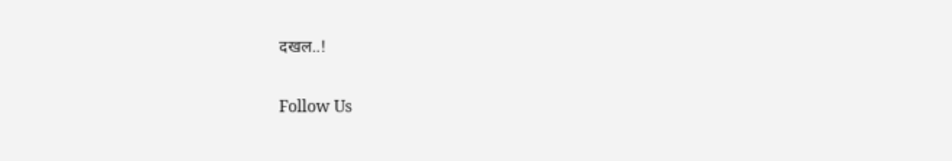दखल..!

Follow Us